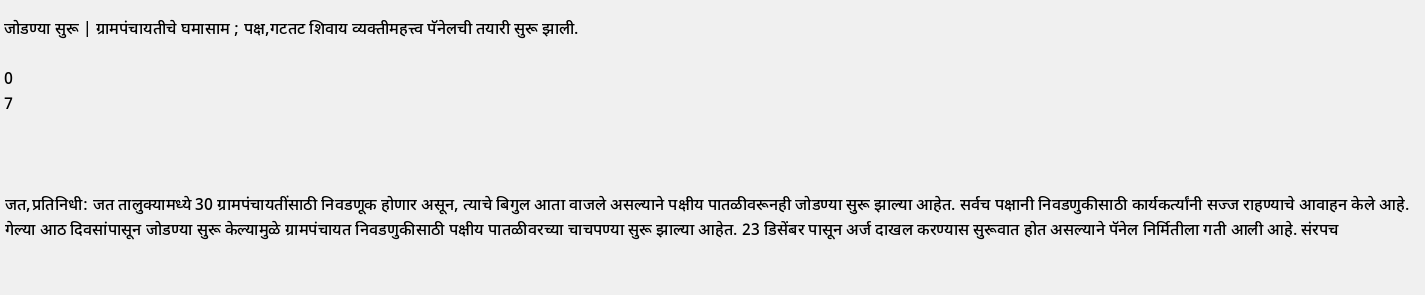जोडण्या सुरू | ग्रामपंचायतीचे घमासाम ; पक्ष,गटतट शिवाय व्यक्तीमहत्त्व पॅनेलची तयारी सुरू झाली.

0
7



जत,प्रतिनिधी: जत तालुक्यामध्ये‌ 30 ग्रामपंचायतींसाठी निवडणूक होणार असून, त्याचे बिगुल आता वाजले असल्याने पक्षीय पातळीवरूनही जोडण्या सुरू झाल्या आहेत. सर्वच पक्षानी निवडणुकीसाठी कार्यकर्त्यांनी सज्ज राहण्याचे आवाहन केले आहे. गेल्या आठ दिवसांपासून जोडण्या सुरू केल्यामुळे ग्रामपंचायत निवडणुकीसाठी पक्षीय पातळीवरच्या चाचपण्या सुरू झाल्या आहेत. 23 डिसेंबर पासून अर्ज दाखल करण्यास सुरूवात होत असल्याने पॅनेल निर्मितीला गती आली आहे. संरपच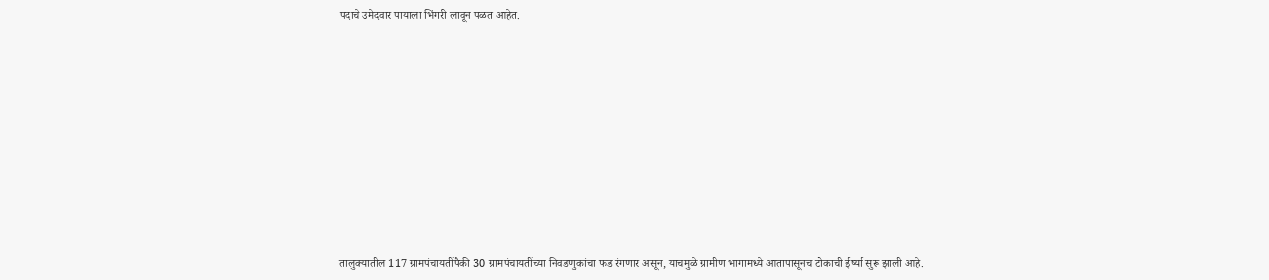पदाचे उमेदवार पायाला भिंगरी लावून पळत आहेत.










तालुक्यातील 117 ग्रामपंचायतींपैकी 30 ग्रामपंचायतींच्या निवडणुकांचा फड रंगणार असून, याचमुळे ग्रामीण भागामध्ये आतापासूनच टोकाची ईर्ष्या सुरू झाली आहे.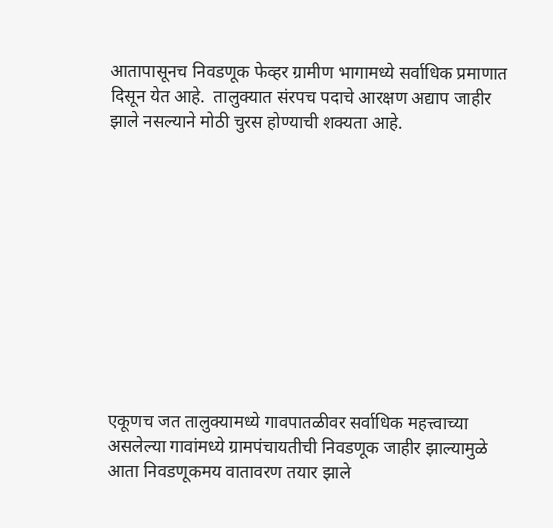आतापासूनच निवडणूक फेव्हर ग्रामीण भागामध्ये सर्वाधिक प्रमाणात दिसून येत आहे.  तालुक्यात संरपच पदाचे आरक्षण अद्याप जाहीर झाले नसल्याने मोठी चुरस होण्याची शक्यता आहे.











एकूणच जत तालुक्यामध्ये गावपातळीवर सर्वाधिक महत्त्वाच्या असलेल्या गावांमध्ये ग्रामपंचायतीची निवडणूक जाहीर झाल्यामुळे आता निवडणूकमय वातावरण तयार झाले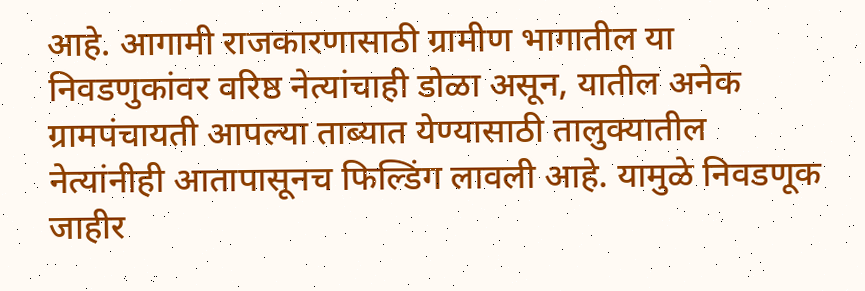आहे. आगामी राजकारणासाठी ग्रामीण भागातील या निवडणुकांवर वरिष्ठ नेत्यांचाही डोळा असून, यातील अनेक ग्रामपंचायती आपल्या ताब्यात येण्यासाठी तालुक्यातील नेत्यांनीही आतापासूनच फिल्डिंग लावली आहे. यामुळे निवडणूक जाहीर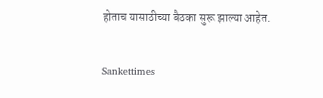होताच यासाठीच्या बैठका सुरू झाल्या आहेत.

Sankettimes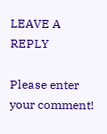LEAVE A REPLY

Please enter your comment!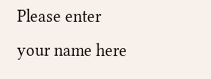Please enter your name here